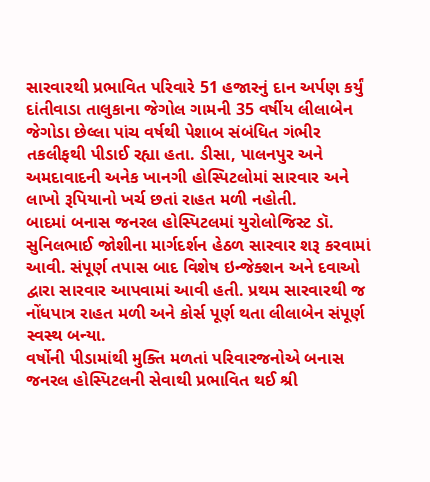સારવારથી પ્રભાવિત પરિવારે 51 હજારનું દાન અર્પણ કર્યું
દાંતીવાડા તાલુકાના જેગોલ ગામની 35 વર્ષીય લીલાબેન જેગોડા છેલ્લા પાંચ વર્ષથી પેશાબ સંબંધિત ગંભીર તકલીફથી પીડાઈ રહ્યા હતા. ડીસા, પાલનપુર અને અમદાવાદની અનેક ખાનગી હોસ્પિટલોમાં સારવાર અને લાખો રૂપિયાનો ખર્ચ છતાં રાહત મળી નહોતી.
બાદમાં બનાસ જનરલ હોસ્પિટલમાં યુરોલોજિસ્ટ ડૉ. સુનિલભાઈ જોશીના માર્ગદર્શન હેઠળ સારવાર શરૂ કરવામાં આવી. સંપૂર્ણ તપાસ બાદ વિશેષ ઇન્જેક્શન અને દવાઓ દ્વારા સારવાર આપવામાં આવી હતી. પ્રથમ સારવારથી જ નોંધપાત્ર રાહત મળી અને કોર્સ પૂર્ણ થતા લીલાબેન સંપૂર્ણ સ્વસ્થ બન્યા.
વર્ષોની પીડામાંથી મુક્તિ મળતાં પરિવારજનોએ બનાસ જનરલ હોસ્પિટલની સેવાથી પ્રભાવિત થઈ શ્રી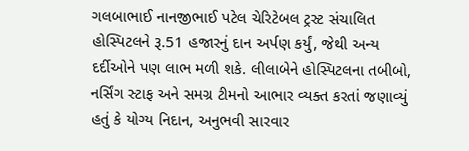ગલબાભાઈ નાનજીભાઈ પટેલ ચેરિટેબલ ટ્રસ્ટ સંચાલિત હોસ્પિટલને રૂ.51 હજારનું દાન અર્પણ કર્યું, જેથી અન્ય દર્દીઓને પણ લાભ મળી શકે. લીલાબેને હોસ્પિટલના તબીબો, નર્સિંગ સ્ટાફ અને સમગ્ર ટીમનો આભાર વ્યક્ત કરતાં જણાવ્યું હતું કે યોગ્ય નિદાન, અનુભવી સારવાર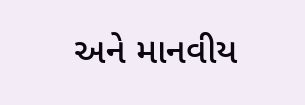અને માનવીય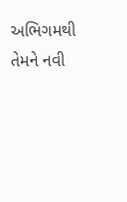અભિગમથી તેમને નવી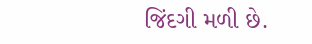જિંદગી મળી છે.